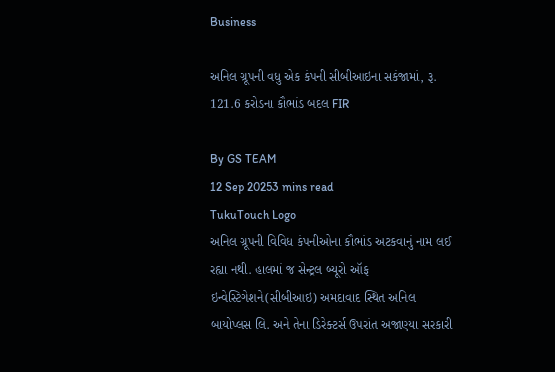Business

અનિલ ગ્રૂપની વધુ એક કંપની સીબીઆઇના સકંજામાં, રૂ. 121.6 કરોડના કૌભાંડ બદલ FIR

By GS TEAM
12 Sep 20253 mins read
TukuTouch Logo
અનિલ ગ્રૂપની વિવિધ કંપનીઓના કૌભાંડ અટકવાનું નામ લઈ રહ્યા નથી. હાલમાં જ સેન્ટ્રલ બ્યૂરો ઑફ ઇન્વેસ્ટિગેશને(સીબીઆઇ) અમદાવાદ સ્થિત અનિલ બાયોપ્લસ લિ. અને તેના ડિરેક્ટર્સ ઉપરાંત અજાણ્યા સરકારી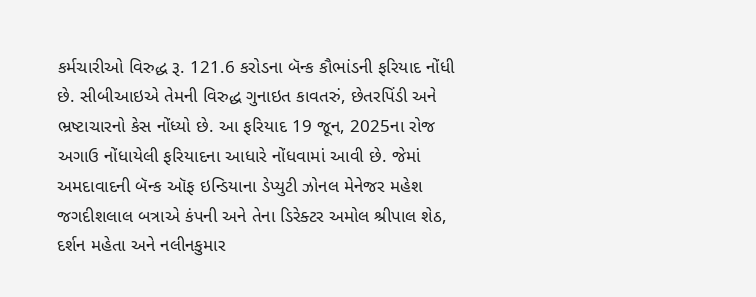કર્મચારીઓ વિરુદ્ધ રૂ. 121.6 કરોડના બૅન્ક કૌભાંડની ફરિયાદ નોંધી છે. સીબીઆઇએ તેમની વિરુદ્ધ ગુનાઇત કાવતરું, છેતરપિંડી અને ભ્રષ્ટાચારનો કેસ નોંધ્યો છે. આ ફરિયાદ 19 જૂન, 2025ના રોજ અગાઉ નોંધાયેલી ફરિયાદના આધારે નોંધવામાં આવી છે. જેમાં અમદાવાદની બૅન્ક ઑફ ઇન્ડિયાના ડેપ્યુટી ઝોનલ મેનેજર મહેશ જગદીશલાલ બત્રાએ કંપની અને તેના ડિરેક્ટર અમોલ શ્રીપાલ શેઠ, દર્શન મહેતા અને નલીનકુમાર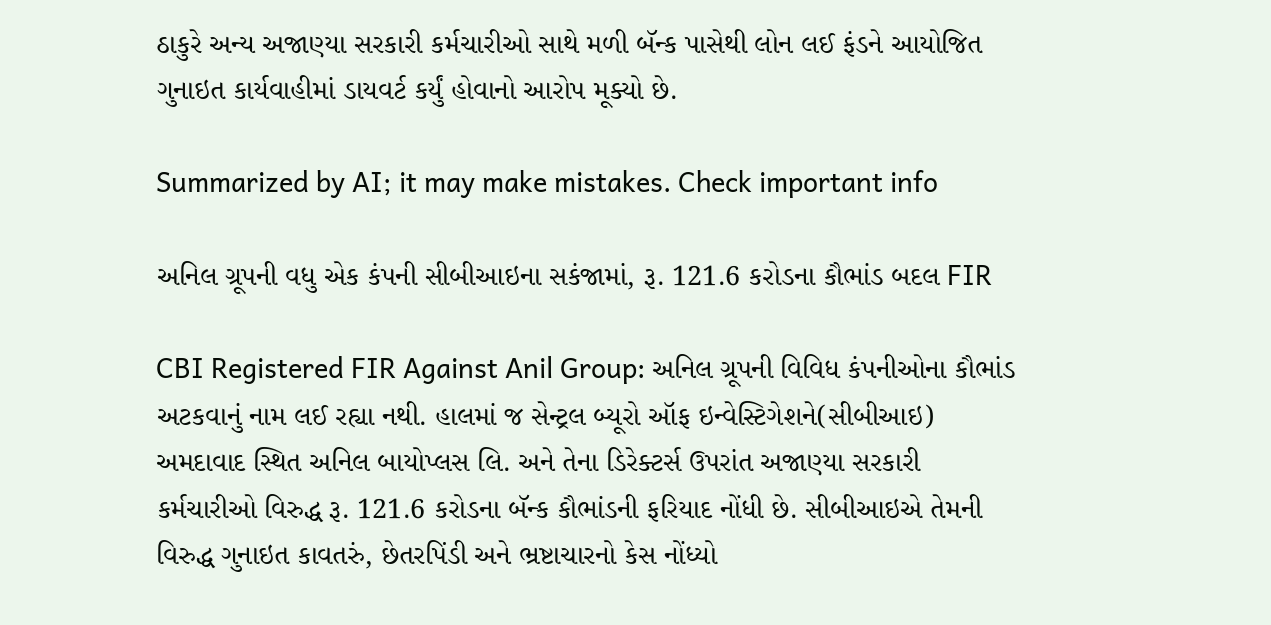ઠાકુરે અન્ય અજાણ્યા સરકારી કર્મચારીઓ સાથે મળી બૅન્ક પાસેથી લોન લઈ ફંડને આયોજિત ગુનાઇત કાર્યવાહીમાં ડાયવર્ટ કર્યું હોવાનો આરોપ મૂક્યો છે.

Summarized by AI; it may make mistakes. Check important info

અનિલ ગ્રૂપની વધુ એક કંપની સીબીઆઇના સકંજામાં, રૂ. 121.6 કરોડના કૌભાંડ બદલ FIR

CBI Registered FIR Against Anil Group: અનિલ ગ્રૂપની વિવિધ કંપનીઓના કૌભાંડ અટકવાનું નામ લઈ રહ્યા નથી. હાલમાં જ સેન્ટ્રલ બ્યૂરો ઑફ ઇન્વેસ્ટિગેશને(સીબીઆઇ) અમદાવાદ સ્થિત અનિલ બાયોપ્લસ લિ. અને તેના ડિરેક્ટર્સ ઉપરાંત અજાણ્યા સરકારી કર્મચારીઓ વિરુદ્ધ રૂ. 121.6 કરોડના બૅન્ક કૌભાંડની ફરિયાદ નોંધી છે. સીબીઆઇએ તેમની વિરુદ્ધ ગુનાઇત કાવતરું, છેતરપિંડી અને ભ્રષ્ટાચારનો કેસ નોંધ્યો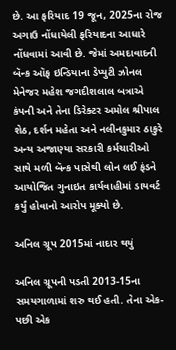છે. આ ફરિયાદ 19 જૂન, 2025ના રોજ અગાઉ નોંધાયેલી ફરિયાદના આધારે નોંધવામાં આવી છે. જેમાં અમદાવાદની બૅન્ક ઑફ ઇન્ડિયાના ડેપ્યુટી ઝોનલ મેનેજર મહેશ જગદીશલાલ બત્રાએ કંપની અને તેના ડિરેક્ટર અમોલ શ્રીપાલ શેઠ, દર્શન મહેતા અને નલીનકુમાર ઠાકુરે અન્ય અજાણ્યા સરકારી કર્મચારીઓ સાથે મળી બૅન્ક પાસેથી લોન લઈ ફંડને આયોજિત ગુનાઇત કાર્યવાહીમાં ડાયવર્ટ કર્યું હોવાનો આરોપ મૂક્યો છે.

અનિલ ગ્રૂપ 2015માં નાદાર થયું

અનિલ ગ્રૂપની પડતી 2013-15ના સમયગાળામાં શરુ થઈ હતી. તેના એક-પછી એક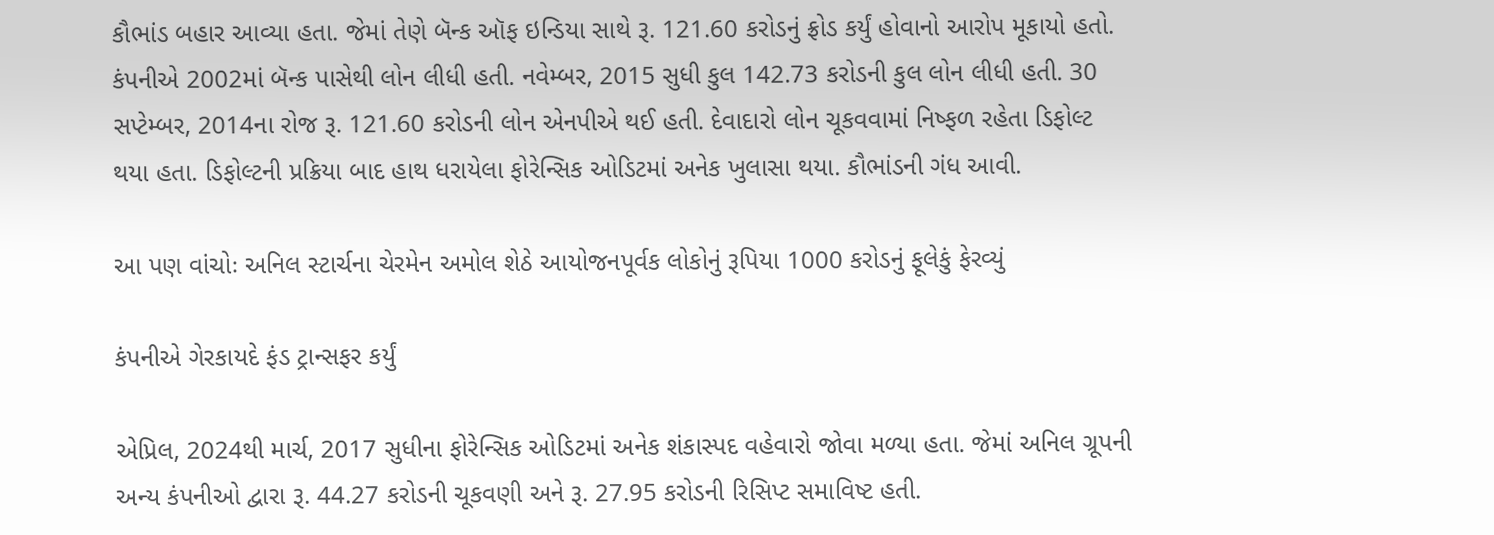કૌભાંડ બહાર આવ્યા હતા. જેમાં તેણે બૅન્ક ઑફ ઇન્ડિયા સાથે રૂ. 121.60 કરોડનું ફ્રોડ કર્યું હોવાનો આરોપ મૂકાયો હતો. કંપનીએ 2002માં બૅન્ક પાસેથી લોન લીધી હતી. નવેમ્બર, 2015 સુધી કુલ 142.73 કરોડની કુલ લોન લીધી હતી. 30 સપ્ટેમ્બર, 2014ના રોજ રૂ. 121.60 કરોડની લોન એનપીએ થઈ હતી. દેવાદારો લોન ચૂકવવામાં નિષ્ફળ રહેતા ડિફોલ્ટ થયા હતા. ડિફોલ્ટની પ્રક્રિયા બાદ હાથ ધરાયેલા ફોરેન્સિક ઓડિટમાં અનેક ખુલાસા થયા. કૌભાંડની ગંધ આવી.

આ પણ વાંચોઃ અનિલ સ્ટાર્ચના ચેરમેન અમોલ શેઠે આયોજનપૂર્વક લોકોનું રૂપિયા 1000 કરોડનું ફૂલેકું ફેરવ્યું

કંપનીએ ગેરકાયદે ફંડ ટ્રાન્સફર કર્યું

એપ્રિલ, 2024થી માર્ચ, 2017 સુધીના ફોરેન્સિક ઓડિટમાં અનેક શંકાસ્પદ વહેવારો જોવા મળ્યા હતા. જેમાં અનિલ ગ્રૂપની અન્ય કંપનીઓ દ્વારા રૂ. 44.27 કરોડની ચૂકવણી અને રૂ. 27.95 કરોડની રિસિપ્ટ સમાવિષ્ટ હતી.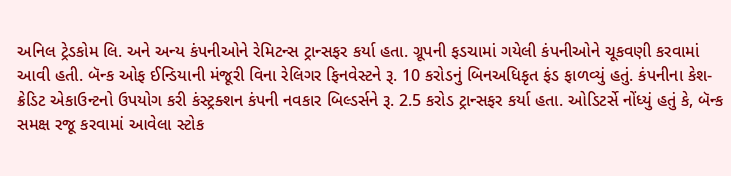અનિલ ટ્રેડકોમ લિ. અને અન્ય કંપનીઓને રેમિટન્સ ટ્રાન્સફર કર્યા હતા. ગ્રૂપની ફડચામાં ગયેલી કંપનીઓને ચૂકવણી કરવામાં આવી હતી. બૅન્ક ઓફ ઈન્ડિયાની મંજૂરી વિના રેલિગર ફિનવેસ્ટને રૂ. 10 કરોડનું બિનઅધિકૃત ફંડ ફાળવ્યું હતું. કંપનીના કેશ-ક્રેડિટ એકાઉન્ટનો ઉપયોગ કરી કંસ્ટ્રક્શન કંપની નવકાર બિલ્ડર્સને રૂ. 2.5 કરોડ ટ્રાન્સફર કર્યા હતા. ઓડિટર્સે નોંધ્યું હતું કે, બૅન્ક સમક્ષ રજૂ કરવામાં આવેલા સ્ટોક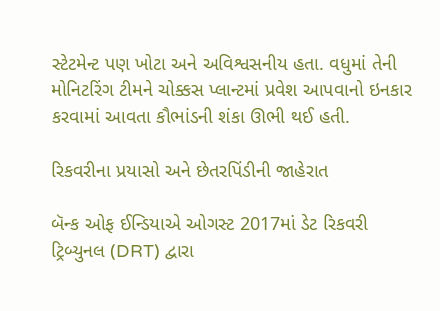સ્ટેટમેન્ટ પણ ખોટા અને અવિશ્વસનીય હતા. વધુમાં તેની મોનિટરિંગ ટીમને ચોક્કસ પ્લાન્ટમાં પ્રવેશ આપવાનો ઇનકાર કરવામાં આવતા કૌભાંડની શંકા ઊભી થઈ હતી.

રિકવરીના પ્રયાસો અને છેતરપિંડીની જાહેરાત

બૅન્ક ઓફ ઈન્ડિયાએ ઓગસ્ટ 2017માં ડેટ રિકવરી ટ્રિબ્યુનલ (DRT) દ્વારા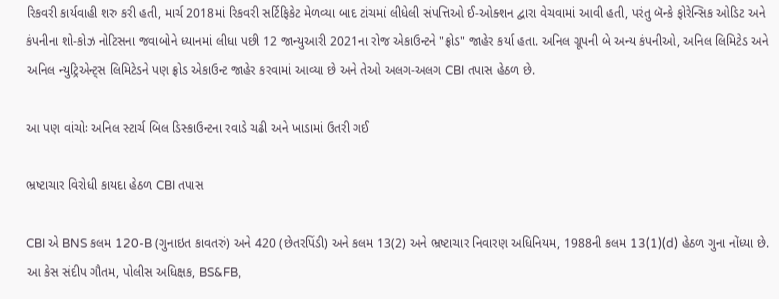રિકવરી કાર્યવાહી શરુ કરી હતી, માર્ચ 2018માં રિકવરી સર્ટિફિકેટ મેળવ્યા બાદ ટાંચમાં લીધેલી સંપત્તિઓ ઈ-ઓક્શન દ્વારા વેચવામાં આવી હતી, પરંતુ બૅન્કે ફોરેન્સિક ઓડિટ અને કંપનીના શો-કોઝ નોટિસના જવાબોને ધ્યાનમાં લીધા પછી 12 જાન્યુઆરી 2021ના રોજ એકાઉન્ટને "ફ્રોડ" જાહેર કર્યા હતા. અનિલ ગ્રૂપની બે અન્ય કંપનીઓ, અનિલ લિમિટેડ અને અનિલ ન્યુટ્રિએન્ટ્સ લિમિટેડને પણ ફ્રોડ એકાઉન્ટ જાહેર કરવામાં આવ્યા છે અને તેઓ અલગ-અલગ CBI તપાસ હેઠળ છે.

આ પણ વાંચોઃ અનિલ સ્ટાર્ચ બિલ ડિસ્કાઉન્ટના રવાડે ચઢી અને ખાડામાં ઉતરી ગઈ

ભ્રષ્ટાચાર વિરોધી કાયદા હેઠળ CBI તપાસ

CBI એ BNS કલમ 120-B (ગુનાઇત કાવતરું) અને 420 (છેતરપિંડી) અને કલમ 13(2) અને ભ્રષ્ટાચાર નિવારણ અધિનિયમ, 1988ની કલમ 13(1)(d) હેઠળ ગુના નોંધ્યા છે. આ કેસ સંદીપ ગૌતમ, પોલીસ અધિક્ષક, BS&FB,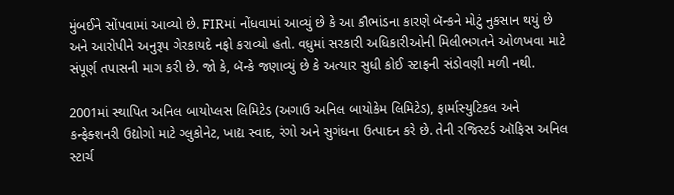મુંબઈને સોંપવામાં આવ્યો છે. FIRમાં નોંધવામાં આવ્યું છે કે આ કૌભાંડના કારણે બૅન્કને મોટું નુકસાન થયું છે અને આરોપીને અનુરૂપ ગેરકાયદે નફો કરાવ્યો હતો. વધુમાં સરકારી અધિકારીઓની મિલીભગતને ઓળખવા માટે સંપૂર્ણ તપાસની માગ કરી છે. જો કે, બૅન્કે જણાવ્યું છે કે અત્યાર સુધી કોઈ સ્ટાફની સંડોવણી મળી નથી.

2001માં સ્થાપિત અનિલ બાયોપ્લસ લિમિટેડ (અગાઉ અનિલ બાયોકેમ લિમિટેડ), ફાર્માસ્યુટિકલ અને કન્ફેક્શનરી ઉદ્યોગો માટે ગ્લુકોનેટ, ખાદ્ય સ્વાદ, રંગો અને સુગંધના ઉત્પાદન કરે છે. તેની રજિસ્ટર્ડ ઑફિસ અનિલ સ્ટાર્ચ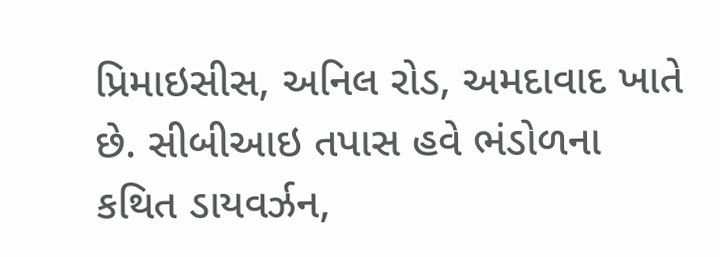પ્રિમાઇસીસ, અનિલ રોડ, અમદાવાદ ખાતે છે. સીબીઆઇ તપાસ હવે ભંડોળના કથિત ડાયવર્ઝન,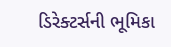ડિરેક્ટર્સની ભૂમિકા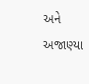અને અજાણ્યા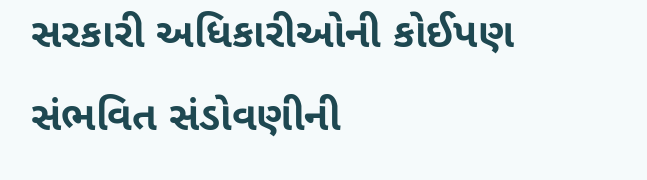સરકારી અધિકારીઓની કોઈપણ સંભવિત સંડોવણીની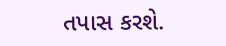તપાસ કરશે.